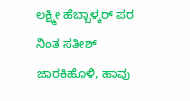ಲಕ್ಷ್ಮೀ ಹೆಬ್ಬಾಳ್ಕರ್ ಪರ ನಿಂತ ಸತೀಶ್ ಜಾರಕಿಹೊಳಿ, ಹಾವು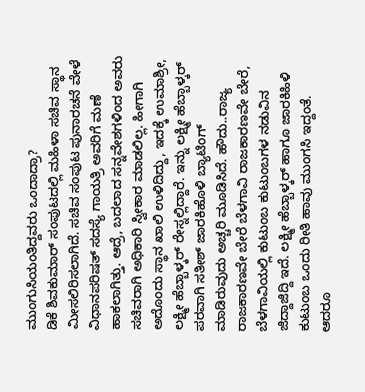ಮುಂಗುಸಿಯಂತಿದ್ದವರು ಒಂದಾದ್ರಾ?
ಡಿಕೆ ಶಿವಕುಮಾರ್ ಸಂಪುಟದಲ್ಲಿ ಮಹಿಳಾ ಸಚಿವ ಸ್ಥಾನ ಮೀಸಲಿರಿಸಲಾಗಿದೆ. ಸಚಿವ ಸಂಪುಟ ಪುನಾರಚನೆ ವೇಳೆ ವಿಧಾನಪರಿಷತ್ ಸದಸ್ಯೆ ಗಾಯತ್ರಿ ಅವರಿಗೆ ಮಣೆ ಹಾಕಲಾಗಿತ್ತು. ಆದ್ರೆ, ಬದಲಾದ ಸನ್ನವೇಶಗಳಿಂದ ಅವರು ಸಚಿವರಾಗಿ ಅಧಿಕಾರಿ ಸ್ವೀಕಾರ ಮಾಡಲಿಲ್ಲ. ಹೀಗಾಗಿ ಅದೊಂದು ಸ್ಥಾನ ಖಾಲಿ ಉಳಿದಿದ್ದು, ಇದಕ್ಕೆ ಉಮಾಶ್ರೀ, ಲಕ್ಷ್ಮೀ ಹೆಬ್ಬಾಳ್ಕರ್ ರೇಸ್ನಲ್ಲಿದ್ದಾರೆ. ಇನ್ನು ಲಕ್ಷ್ಮೀ ಹೆಬ್ಬಾಳ್ಕರ್ ಪರವಾಗಿ ಸತೀಶ್ ಜಾರಕಿಹೊಳಿ ಬ್ಯಾಟಿಂಗ್ ಮಾಡಿರುವುದು ಅಚ್ಚರಿ ಮೂಡಿಸಿದೆ. ಹೌದು..ರಾಜ್ಯ ರಾಜಕಾರಣವೇ ಬೇರೆ ಬೆಳಗಾವಿ ರಾಜಕಾರಣವೇ ಬೇರೆ, ಬೆಳಗಾವಿಯಲ್ಲಿ ಕುಟುಂಬ ಕುಟುಂಬಗಳ ನಡುವಿನ ಜಿದ್ದಾಜಿದ್ದಿ ಇದೆ. ಲಕ್ಷ್ಮೀ ಹೆಬ್ಬಾಳ್ಕರ್ ಹಾಗೂ ಜಾರಕಿಹಿಳಿ ಕುಟುಂಬ ಒಂದು ರೀತಿ ಹಾವು ಮುಂಗಸಿ ಇದ್ದಂತೆ. ಆದರೂ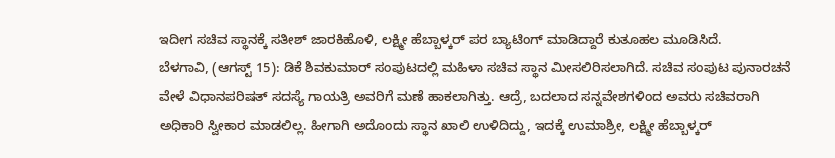ಇದೀಗ ಸಚಿವ ಸ್ಥಾನಕ್ಕೆ ಸತೀಶ್ ಜಾರಕಿಹೊಳಿ, ಲಕ್ಷ್ಮೀ ಹೆಬ್ಬಾಳ್ಕರ್ ಪರ ಬ್ಯಾಟಿಂಗ್ ಮಾಡಿದ್ದಾರೆ ಕುತೂಹಲ ಮೂಡಿಸಿದೆ.
ಬೆಳಗಾವಿ, (ಆಗಸ್ಟ್ 15): ಡಿಕೆ ಶಿವಕುಮಾರ್ ಸಂಪುಟದಲ್ಲಿ ಮಹಿಳಾ ಸಚಿವ ಸ್ಥಾನ ಮೀಸಲಿರಿಸಲಾಗಿದೆ. ಸಚಿವ ಸಂಪುಟ ಪುನಾರಚನೆ ವೇಳೆ ವಿಧಾನಪರಿಷತ್ ಸದಸ್ಯೆ ಗಾಯತ್ರಿ ಅವರಿಗೆ ಮಣೆ ಹಾಕಲಾಗಿತ್ತು. ಆದ್ರೆ, ಬದಲಾದ ಸನ್ನವೇಶಗಳಿಂದ ಅವರು ಸಚಿವರಾಗಿ ಅಧಿಕಾರಿ ಸ್ವೀಕಾರ ಮಾಡಲಿಲ್ಲ. ಹೀಗಾಗಿ ಅದೊಂದು ಸ್ಥಾನ ಖಾಲಿ ಉಳಿದಿದ್ದು, ಇದಕ್ಕೆ ಉಮಾಶ್ರೀ, ಲಕ್ಷ್ಮೀ ಹೆಬ್ಬಾಳ್ಕರ್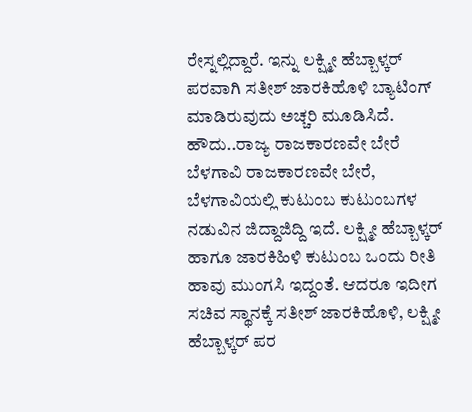ರೇಸ್ನಲ್ಲಿದ್ದಾರೆ. ಇನ್ನು ಲಕ್ಷ್ಮೀ ಹೆಬ್ಬಾಳ್ಕರ್ ಪರವಾಗಿ ಸತೀಶ್ ಜಾರಕಿಹೊಳಿ ಬ್ಯಾಟಿಂಗ್ ಮಾಡಿರುವುದು ಅಚ್ಚರಿ ಮೂಡಿಸಿದೆ. ಹೌದು..ರಾಜ್ಯ ರಾಜಕಾರಣವೇ ಬೇರೆ ಬೆಳಗಾವಿ ರಾಜಕಾರಣವೇ ಬೇರೆ, ಬೆಳಗಾವಿಯಲ್ಲಿ ಕುಟುಂಬ ಕುಟುಂಬಗಳ ನಡುವಿನ ಜಿದ್ದಾಜಿದ್ದಿ ಇದೆ. ಲಕ್ಷ್ಮೀ ಹೆಬ್ಬಾಳ್ಕರ್ ಹಾಗೂ ಜಾರಕಿಹಿಳಿ ಕುಟುಂಬ ಒಂದು ರೀತಿ ಹಾವು ಮುಂಗಸಿ ಇದ್ದಂತೆ. ಆದರೂ ಇದೀಗ ಸಚಿವ ಸ್ಥಾನಕ್ಕೆ ಸತೀಶ್ ಜಾರಕಿಹೊಳಿ, ಲಕ್ಷ್ಮೀ ಹೆಬ್ಬಾಳ್ಕರ್ ಪರ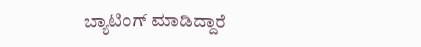ಬ್ಯಾಟಿಂಗ್ ಮಾಡಿದ್ದಾರೆ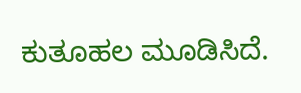ಕುತೂಹಲ ಮೂಡಿಸಿದೆ.